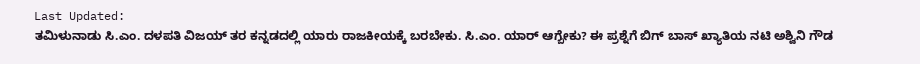Last Updated:
ತಮಿಳುನಾಡು ಸಿ.ಎಂ. ದಳಪತಿ ವಿಜಯ್ ತರ ಕನ್ನಡದಲ್ಲಿ ಯಾರು ರಾಜಕೀಯಕ್ಕೆ ಬರಬೇಕು. ಸಿ.ಎಂ. ಯಾರ್ ಆಗ್ಬೇಕು? ಈ ಪ್ರಶ್ನೆಗೆ ಬಿಗ್ ಬಾಸ್ ಖ್ಯಾತಿಯ ನಟಿ ಅಶ್ವಿನಿ ಗೌಡ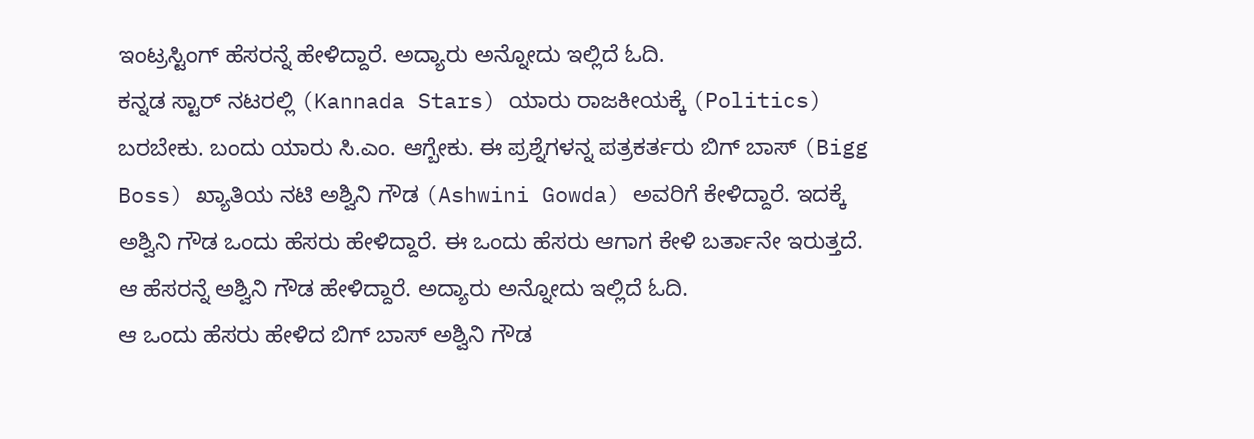ಇಂಟ್ರಸ್ಟಿಂಗ್ ಹೆಸರನ್ನೆ ಹೇಳಿದ್ದಾರೆ. ಅದ್ಯಾರು ಅನ್ನೋದು ಇಲ್ಲಿದೆ ಓದಿ.
ಕನ್ನಡ ಸ್ಟಾರ್ ನಟರಲ್ಲಿ (Kannada Stars) ಯಾರು ರಾಜಕೀಯಕ್ಕೆ (Politics) ಬರಬೇಕು. ಬಂದು ಯಾರು ಸಿ.ಎಂ. ಆಗ್ಬೇಕು. ಈ ಪ್ರಶ್ನೆಗಳನ್ನ ಪತ್ರಕರ್ತರು ಬಿಗ್ ಬಾಸ್ (Bigg Boss) ಖ್ಯಾತಿಯ ನಟಿ ಅಶ್ವಿನಿ ಗೌಡ (Ashwini Gowda) ಅವರಿಗೆ ಕೇಳಿದ್ದಾರೆ. ಇದಕ್ಕೆ ಅಶ್ವಿನಿ ಗೌಡ ಒಂದು ಹೆಸರು ಹೇಳಿದ್ದಾರೆ. ಈ ಒಂದು ಹೆಸರು ಆಗಾಗ ಕೇಳಿ ಬರ್ತಾನೇ ಇರುತ್ತದೆ. ಆ ಹೆಸರನ್ನೆ ಅಶ್ವಿನಿ ಗೌಡ ಹೇಳಿದ್ದಾರೆ. ಅದ್ಯಾರು ಅನ್ನೋದು ಇಲ್ಲಿದೆ ಓದಿ.
ಆ ಒಂದು ಹೆಸರು ಹೇಳಿದ ಬಿಗ್ ಬಾಸ್ ಅಶ್ವಿನಿ ಗೌಡ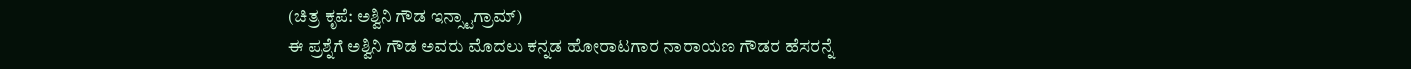(ಚಿತ್ರ ಕೃಪೆ: ಅಶ್ವಿನಿ ಗೌಡ ಇನ್ಸ್ಟಾಗ್ರಾಮ್)
ಈ ಪ್ರಶ್ನೆಗೆ ಅಶ್ವಿನಿ ಗೌಡ ಅವರು ಮೊದಲು ಕನ್ನಡ ಹೋರಾಟಗಾರ ನಾರಾಯಣ ಗೌಡರ ಹೆಸರನ್ನೆ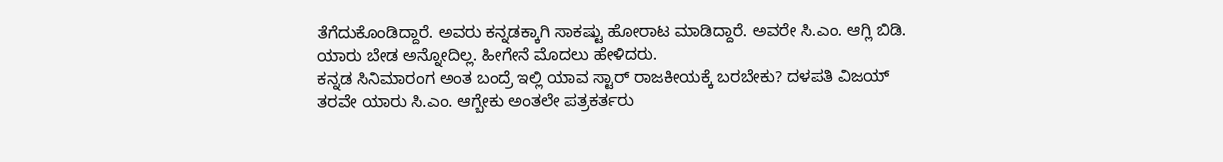ತೆಗೆದುಕೊಂಡಿದ್ದಾರೆ. ಅವರು ಕನ್ನಡಕ್ಕಾಗಿ ಸಾಕಷ್ಟು ಹೋರಾಟ ಮಾಡಿದ್ದಾರೆ. ಅವರೇ ಸಿ.ಎಂ. ಆಗ್ಲಿ ಬಿಡಿ. ಯಾರು ಬೇಡ ಅನ್ನೋದಿಲ್ಲ. ಹೀಗೇನೆ ಮೊದಲು ಹೇಳಿದರು.
ಕನ್ನಡ ಸಿನಿಮಾರಂಗ ಅಂತ ಬಂದ್ರೆ ಇಲ್ಲಿ ಯಾವ ಸ್ಟಾರ್ ರಾಜಕೀಯಕ್ಕೆ ಬರಬೇಕು? ದಳಪತಿ ವಿಜಯ್ ತರವೇ ಯಾರು ಸಿ.ಎಂ. ಆಗ್ಬೇಕು ಅಂತಲೇ ಪತ್ರಕರ್ತರು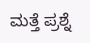ಮತ್ತೆ ಪ್ರಶ್ನೆ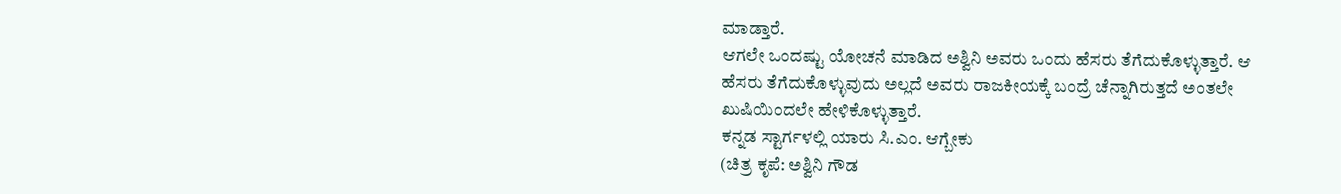ಮಾಡ್ತಾರೆ.
ಆಗಲೇ ಒಂದಷ್ಟು ಯೋಚನೆ ಮಾಡಿದ ಅಶ್ವಿನಿ ಅವರು ಒಂದು ಹೆಸರು ತೆಗೆದುಕೊಳ್ಳುತ್ತಾರೆ. ಆ ಹೆಸರು ತೆಗೆದುಕೊಳ್ಳುವುದು ಅಲ್ಲದೆ ಅವರು ರಾಜಕೀಯಕ್ಕೆ ಬಂದ್ರೆ ಚೆನ್ನಾಗಿರುತ್ತದೆ ಅಂತಲೇ ಖುಷಿಯಿಂದಲೇ ಹೇಳಿಕೊಳ್ಳುತ್ತಾರೆ.
ಕನ್ನಡ ಸ್ಟಾರ್ಗಳಲ್ಲಿ ಯಾರು ಸಿ.ಎಂ. ಆಗ್ಬೇಕು
(ಚಿತ್ರ ಕೃಪೆ: ಅಶ್ವಿನಿ ಗೌಡ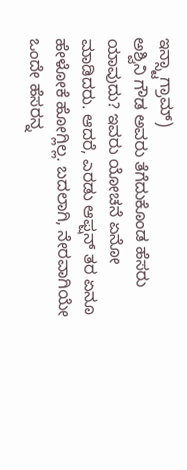ಇನ್ಸ್ಟಾಗ್ರಾಮ್)
ಅಶ್ವಿನಿ ಗೌಡ ಅವರು ತೆಗೆದುಕೊಂಡ ಹೆಸರು ಯಾವುದು? ಇವರು ಯೋಚನೆ ಏನೋ ಮಾಡಿದರು. ಆದರೆ, ಎರಡು ಆಫ್ಷನ್ ತರ ಏನೂ ಹೇಳೋಕೆ ಹೋಗ್ಲಿಲ್ಲ. ಬದಲಾಗಿ, ನೇರವಾಗಿಯೇ ಒಂದೇ ಹೆಸರನ್ನ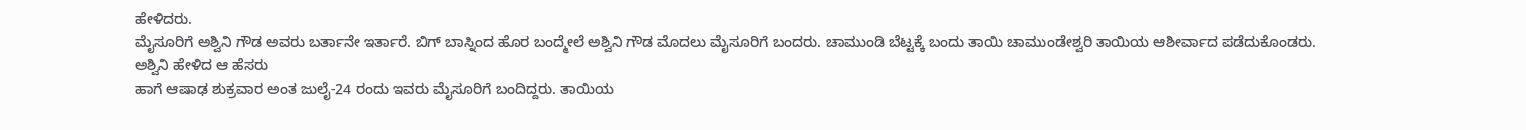ಹೇಳಿದರು.
ಮೈಸೂರಿಗೆ ಅಶ್ವಿನಿ ಗೌಡ ಅವರು ಬರ್ತಾನೇ ಇರ್ತಾರೆ. ಬಿಗ್ ಬಾಸ್ನಿಂದ ಹೊರ ಬಂದ್ಮೇಲೆ ಅಶ್ವಿನಿ ಗೌಡ ಮೊದಲು ಮೈಸೂರಿಗೆ ಬಂದರು. ಚಾಮುಂಡಿ ಬೆಟ್ಟಕ್ಕೆ ಬಂದು ತಾಯಿ ಚಾಮುಂಡೇಶ್ವರಿ ತಾಯಿಯ ಆಶೀರ್ವಾದ ಪಡೆದುಕೊಂಡರು.
ಅಶ್ವಿನಿ ಹೇಳಿದ ಆ ಹೆಸರು
ಹಾಗೆ ಆಷಾಢ ಶುಕ್ರವಾರ ಅಂತ ಜುಲೈ-24 ರಂದು ಇವರು ಮೈಸೂರಿಗೆ ಬಂದಿದ್ದರು. ತಾಯಿಯ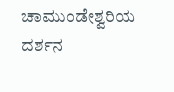ಚಾಮುಂಡೇಶ್ವರಿಯ ದರ್ಶನ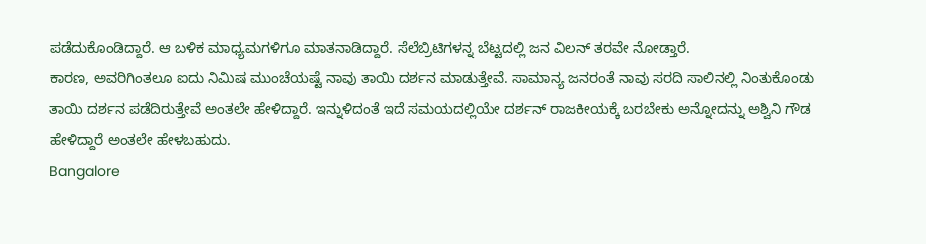ಪಡೆದುಕೊಂಡಿದ್ದಾರೆ. ಆ ಬಳಿಕ ಮಾಧ್ಯಮಗಳಿಗೂ ಮಾತನಾಡಿದ್ದಾರೆ. ಸೆಲೆಬ್ರಿಟಿಗಳನ್ನ ಬೆಟ್ಟದಲ್ಲಿ ಜನ ವಿಲನ್ ತರವೇ ನೋಡ್ತಾರೆ.
ಕಾರಣ, ಅವರಿಗಿಂತಲೂ ಐದು ನಿಮಿಷ ಮುಂಚೆಯಷ್ಟೆ ನಾವು ತಾಯಿ ದರ್ಶನ ಮಾಡುತ್ತೇವೆ. ಸಾಮಾನ್ಯ ಜನರಂತೆ ನಾವು ಸರದಿ ಸಾಲಿನಲ್ಲಿ ನಿಂತುಕೊಂಡು ತಾಯಿ ದರ್ಶನ ಪಡೆದಿರುತ್ತೇವೆ ಅಂತಲೇ ಹೇಳಿದ್ದಾರೆ. ಇನ್ನುಳಿದಂತೆ ಇದೆ ಸಮಯದಲ್ಲಿಯೇ ದರ್ಶನ್ ರಾಜಕೀಯಕ್ಕೆ ಬರಬೇಕು ಅನ್ನೋದನ್ನು ಅಶ್ವಿನಿ ಗೌಡ ಹೇಳಿದ್ದಾರೆ ಅಂತಲೇ ಹೇಳಬಹುದು.
Bangalore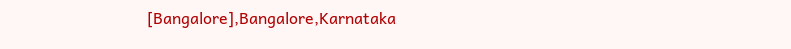[Bangalore],Bangalore,Karnataka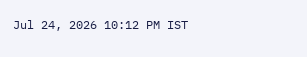Jul 24, 2026 10:12 PM IST